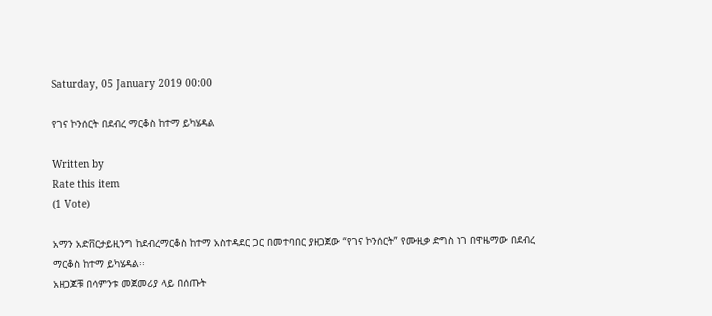Saturday, 05 January 2019 00:00

የገና ኮንሰርት በደብረ ማርቆስ ከተማ ይካሄዳል

Written by
Rate this item
(1 Vote)

አማን አድቨርታይዚንግ ከደብረማርቆስ ከተማ አስተዳደር ጋር በመተባበር ያዘጋጀው “የገና ኮንሰርት” የሙዚቃ ድግስ ነገ በዋዜማው በደብረ ማርቆስ ከተማ ይካሄዳል፡፡
አዘጋጆቹ በሳምንቱ መጀመሪያ ላይ በሰጡት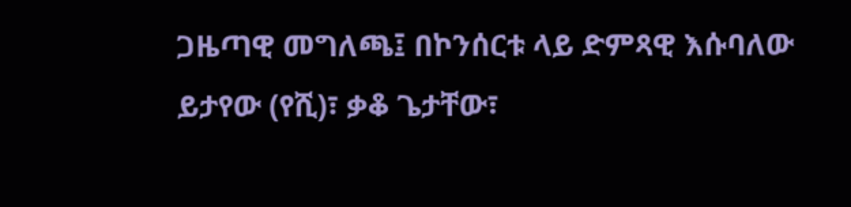ጋዜጣዊ መግለጫ፤ በኮንሰርቱ ላይ ድምጻዊ እሱባለው ይታየው (የሺ)፣ ቃቆ ጌታቸው፣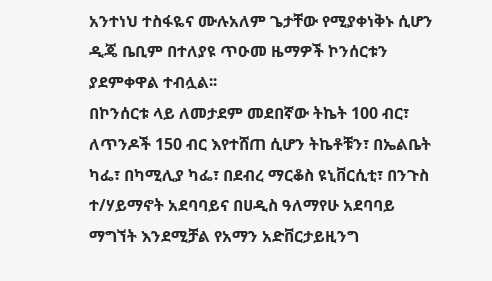አንተነህ ተስፋዬና ሙሉአለም ጌታቸው የሚያቀነቅኑ ሲሆን ዲጄ ቤቢም በተለያዩ ጥዑመ ዜማዎች ኮንሰርቱን ያደምቀዋል ተብሏል፡፡
በኮንሰርቱ ላይ ለመታደም መደበኛው ትኬት 100 ብር፣ ለጥንዶች 150 ብር እየተሸጠ ሲሆን ትኬቶቹን፣ በኤልቤት ካፌ፣ በካሚሊያ ካፌ፣ በደብረ ማርቆስ ዩኒቨርሲቲ፣ በንጉስ ተ/ሃይማኖት አደባባይና በሀዲስ ዓለማየሁ አደባባይ ማግኘት እንደሚቻል የአማን አድቨርታይዚንግ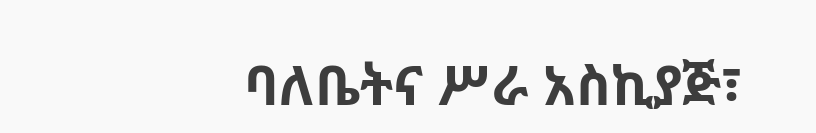ባለቤትና ሥራ አስኪያጅ፣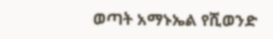ወጣት አማኑኤል የሺወንድ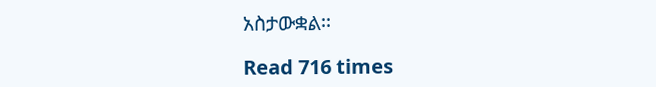አስታውቋል፡፡

Read 716 times